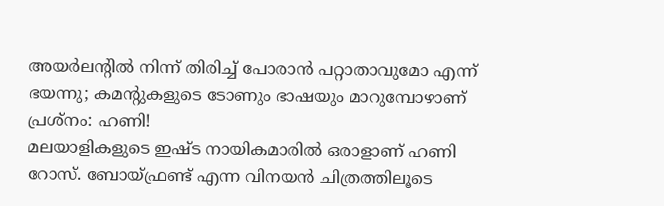അയർലന്റിൽ നിന്ന് തിരിച്ച് പോരാൻ പറ്റാതാവുമോ എന്ന് ഭയന്നു; കമന്റുകളുടെ ടോണും ഭാഷയും മാറുമ്പോഴാണ് പ്രശ്നം: ഹണി!
മലയാളികളുടെ ഇഷ്ട നായികമാരിൽ ഒരാളാണ് ഹണി റോസ്. ബോയ്ഫ്രണ്ട് എന്ന വിനയൻ ചിത്രത്തിലൂടെ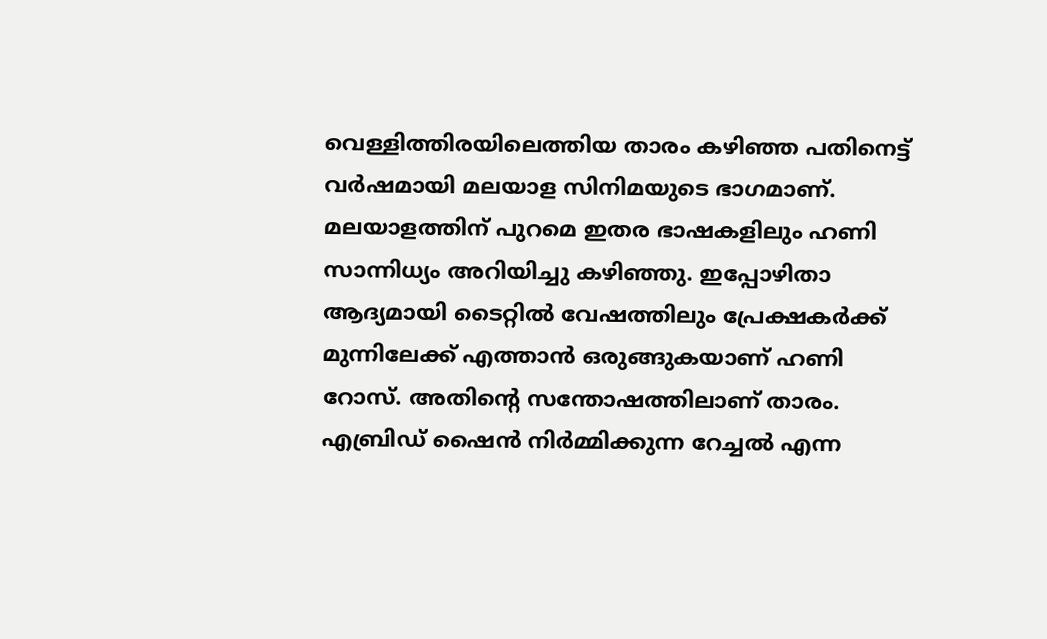വെള്ളിത്തിരയിലെത്തിയ താരം കഴിഞ്ഞ പതിനെട്ട് വർഷമായി മലയാള സിനിമയുടെ ഭാഗമാണ്. മലയാളത്തിന് പുറമെ ഇതര ഭാഷകളിലും ഹണി സാന്നിധ്യം അറിയിച്ചു കഴിഞ്ഞു. ഇപ്പോഴിതാ ആദ്യമായി ടൈറ്റിൽ വേഷത്തിലും പ്രേക്ഷകർക്ക് മുന്നിലേക്ക് എത്താൻ ഒരുങ്ങുകയാണ് ഹണി റോസ്. അതിന്റെ സന്തോഷത്തിലാണ് താരം.
എബ്രിഡ് ഷൈൻ നിർമ്മിക്കുന്ന റേച്ചൽ എന്ന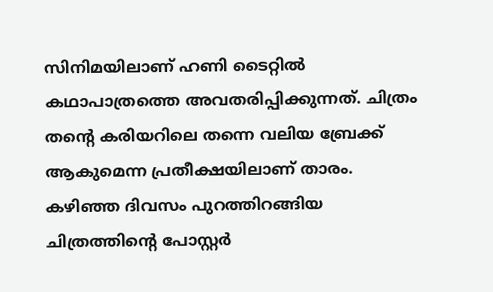സിനിമയിലാണ് ഹണി ടൈറ്റിൽ കഥാപാത്രത്തെ അവതരിപ്പിക്കുന്നത്. ചിത്രം തന്റെ കരിയറിലെ തന്നെ വലിയ ബ്രേക്ക് ആകുമെന്ന പ്രതീക്ഷയിലാണ് താരം. കഴിഞ്ഞ ദിവസം പുറത്തിറങ്ങിയ ചിത്രത്തിന്റെ പോസ്റ്റർ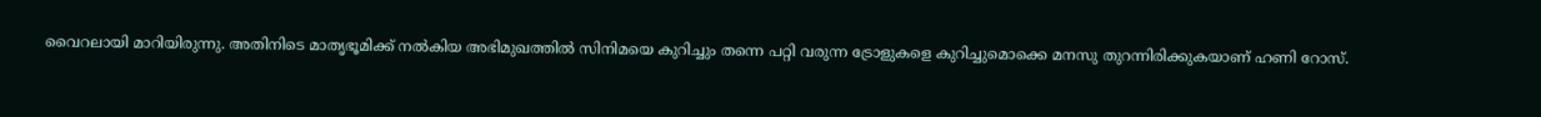വൈറലായി മാറിയിരുന്നു. അതിനിടെ മാതൃഭൂമിക്ക് നൽകിയ അഭിമുഖത്തിൽ സിനിമയെ കുറിച്ചും തന്നെ പറ്റി വരുന്ന ട്രോളുകളെ കുറിച്ചുമൊക്കെ മനസു തുറന്നിരിക്കുകയാണ് ഹണി റോസ്.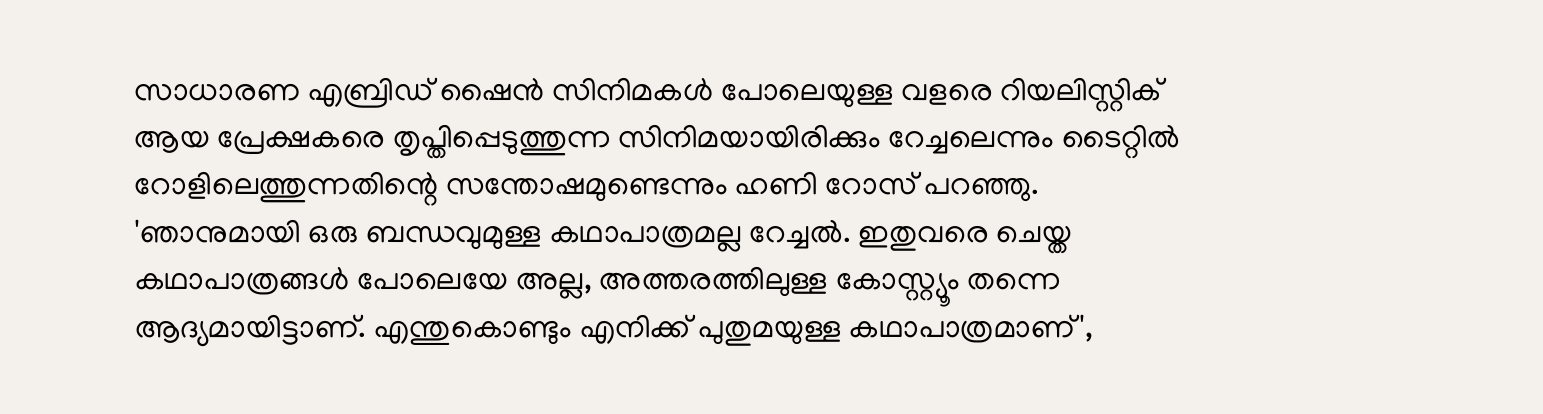സാധാരണ എബ്രിഡ് ഷൈൻ സിനിമകൾ പോലെയുള്ള വളരെ റിയലിസ്റ്റിക് ആയ പ്രേക്ഷകരെ തൃപ്തിപ്പെടുത്തുന്ന സിനിമയായിരിക്കും റേച്ചലെന്നും ടൈറ്റിൽ റോളിലെത്തുന്നതിന്റെ സന്തോഷമുണ്ടെന്നും ഹണി റോസ് പറഞ്ഞു. 'ഞാനുമായി ഒരു ബന്ധവുമുള്ള കഥാപാത്രമല്ല റേച്ചൽ. ഇതുവരെ ചെയ്ത കഥാപാത്രങ്ങൾ പോലെയേ അല്ല, അത്തരത്തിലുള്ള കോസ്റ്റ്യൂം തന്നെ ആദ്യമായിട്ടാണ്. എന്തുകൊണ്ടും എനിക്ക് പുതുമയുള്ള കഥാപാത്രമാണ്',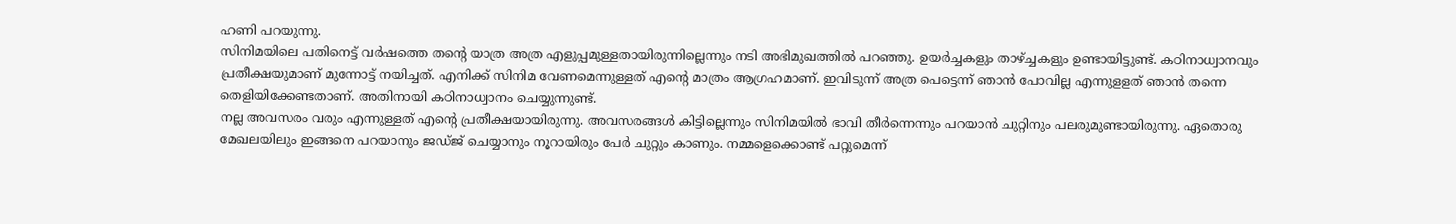ഹണി പറയുന്നു.
സിനിമയിലെ പതിനെട്ട് വർഷത്തെ തന്റെ യാത്ര അത്ര എളുപ്പമുള്ളതായിരുന്നില്ലെന്നും നടി അഭിമുഖത്തിൽ പറഞ്ഞു. ഉയർച്ചകളും താഴ്ച്ചകളും ഉണ്ടായിട്ടുണ്ട്. കഠിനാധ്വാനവും പ്രതീക്ഷയുമാണ് മുന്നോട്ട് നയിച്ചത്. എനിക്ക് സിനിമ വേണമെന്നുള്ളത് എന്റെ മാത്രം ആഗ്രഹമാണ്. ഇവിടുന്ന് അത്ര പെട്ടെന്ന് ഞാൻ പോവില്ല എന്നുളളത് ഞാൻ തന്നെ തെളിയിക്കേണ്ടതാണ്. അതിനായി കഠിനാധ്വാനം ചെയ്യുന്നുണ്ട്.
നല്ല അവസരം വരും എന്നുള്ളത് എന്റെ പ്രതീക്ഷയായിരുന്നു. അവസരങ്ങൾ കിട്ടില്ലെന്നും സിനിമയിൽ ഭാവി തീർന്നെന്നും പറയാൻ ചുറ്റിനും പലരുമുണ്ടായിരുന്നു. ഏതൊരു മേഖലയിലും ഇങ്ങനെ പറയാനും ജഡ്ജ് ചെയ്യാനും നൂറായിരും പേർ ചുറ്റും കാണും. നമ്മളെക്കൊണ്ട് പറ്റുമെന്ന്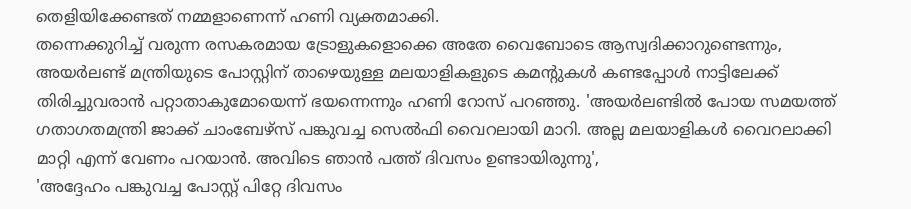തെളിയിക്കേണ്ടത് നമ്മളാണെന്ന് ഹണി വ്യക്തമാക്കി.
തന്നെക്കുറിച്ച് വരുന്ന രസകരമായ ട്രോളുകളൊക്കെ അതേ വൈബോടെ ആസ്വദിക്കാറുണ്ടെന്നും, അയർലണ്ട് മന്ത്രിയുടെ പോസ്റ്റിന് താഴെയുള്ള മലയാളികളുടെ കമന്റുകൾ കണ്ടപ്പോൾ നാട്ടിലേക്ക് തിരിച്ചുവരാൻ പറ്റാതാകുമോയെന്ന് ഭയന്നെന്നും ഹണി റോസ് പറഞ്ഞു. 'അയർലണ്ടിൽ പോയ സമയത്ത് ഗതാഗതമന്ത്രി ജാക്ക് ചാംബേഴ്സ് പങ്കുവച്ച സെൽഫി വൈറലായി മാറി. അല്ല മലയാളികൾ വൈറലാക്കി മാറ്റി എന്ന് വേണം പറയാൻ. അവിടെ ഞാൻ പത്ത് ദിവസം ഉണ്ടായിരുന്നു',
'അദ്ദേഹം പങ്കുവച്ച പോസ്റ്റ് പിറ്റേ ദിവസം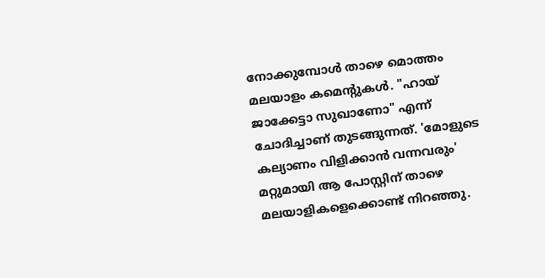നോക്കുമ്പോൾ താഴെ മൊത്തം മലയാളം കമെന്റുകൾ. "ഹായ് ജാക്കേട്ടാ സുഖാണോ" എന്ന് ചോദിച്ചാണ് തുടങ്ങുന്നത്. 'മോളുടെ കല്യാണം വിളിക്കാൻ വന്നവരും' മറ്റുമായി ആ പോസ്റ്റിന് താഴെ മലയാളികളെക്കൊണ്ട് നിറഞ്ഞു.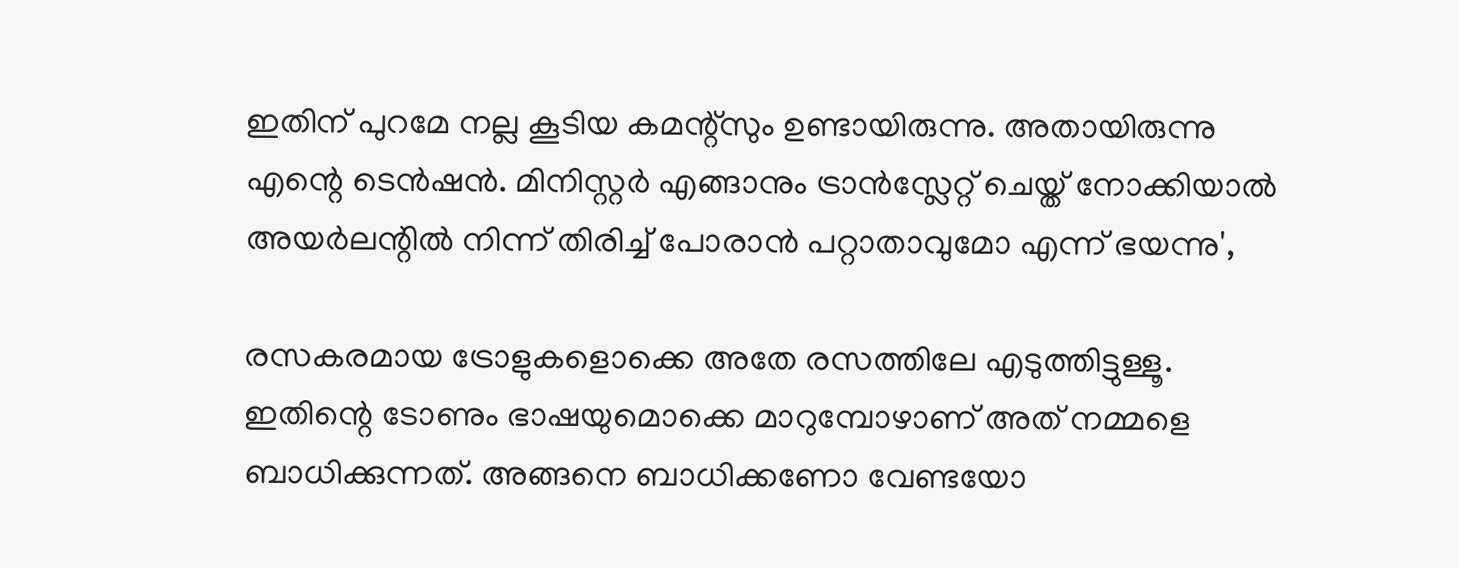ഇതിന് പുറമേ നല്ല കൂടിയ കമന്റ്സും ഉണ്ടായിരുന്നു. അതായിരുന്നു എന്റെ ടെൻഷൻ. മിനിസ്റ്റർ എങ്ങാനും ട്രാൻസ്ലേറ്റ് ചെയ്ത് നോക്കിയാൽ അയർലന്റിൽ നിന്ന് തിരിച്ച് പോരാൻ പറ്റാതാവുമോ എന്ന് ഭയന്നു',

രസകരമായ ട്രോളുകളൊക്കെ അതേ രസത്തിലേ എടുത്തിട്ടുള്ളൂ. ഇതിന്റെ ടോണും ഭാഷയുമൊക്കെ മാറുമ്പോഴാണ് അത് നമ്മളെ ബാധിക്കുന്നത്. അങ്ങനെ ബാധിക്കണോ വേണ്ടയോ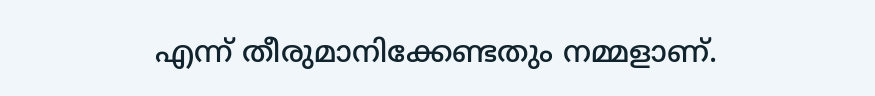എന്ന് തീരുമാനിക്കേണ്ടതും നമ്മളാണ്.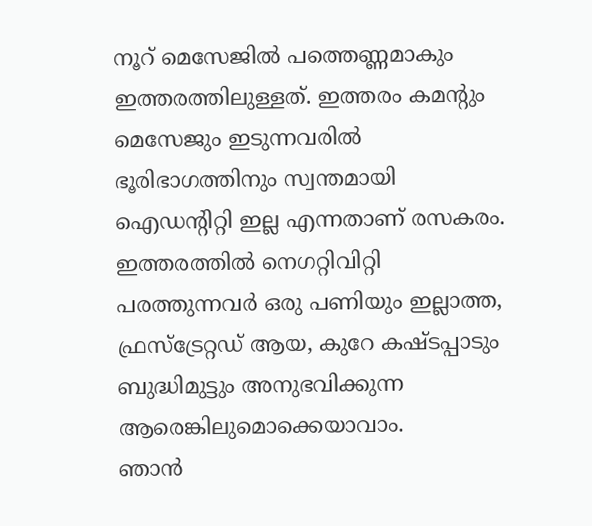നൂറ് മെസേജിൽ പത്തെണ്ണമാകും ഇത്തരത്തിലുള്ളത്. ഇത്തരം കമന്റും മെസേജും ഇടുന്നവരിൽ ഭൂരിഭാഗത്തിനും സ്വന്തമായി ഐഡന്റിറ്റി ഇല്ല എന്നതാണ് രസകരം. ഇത്തരത്തിൽ നെഗറ്റിവിറ്റി പരത്തുന്നവർ ഒരു പണിയും ഇല്ലാത്ത, ഫ്രസ്ട്രേറ്റഡ് ആയ, കുറേ കഷ്ടപ്പാടും ബുദ്ധിമുട്ടും അനുഭവിക്കുന്ന ആരെങ്കിലുമൊക്കെയാവാം.
ഞാൻ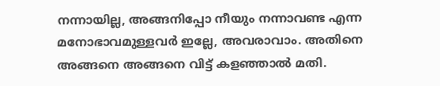നന്നായില്ല, അങ്ങനിപ്പോ നീയും നന്നാവണ്ട എന്ന മനോഭാവമുള്ളവർ ഇല്ലേ, അവരാവാം. അതിനെ അങ്ങനെ അങ്ങനെ വിട്ട് കളഞ്ഞാൽ മതി.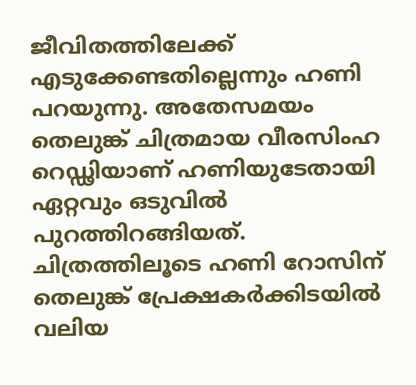ജീവിതത്തിലേക്ക് എടുക്കേണ്ടതില്ലെന്നും ഹണി പറയുന്നു. അതേസമയം തെലുങ്ക് ചിത്രമായ വീരസിംഹ റെഡ്ഢിയാണ് ഹണിയുടേതായി ഏറ്റവും ഒടുവിൽ പുറത്തിറങ്ങിയത്. ചിത്രത്തിലൂടെ ഹണി റോസിന് തെലുങ്ക് പ്രേക്ഷകർക്കിടയിൽ വലിയ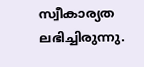സ്വീകാര്യത ലഭിച്ചിരുന്നു.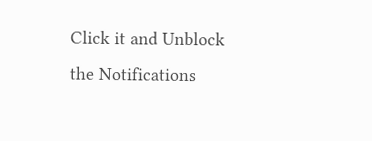Click it and Unblock the Notifications